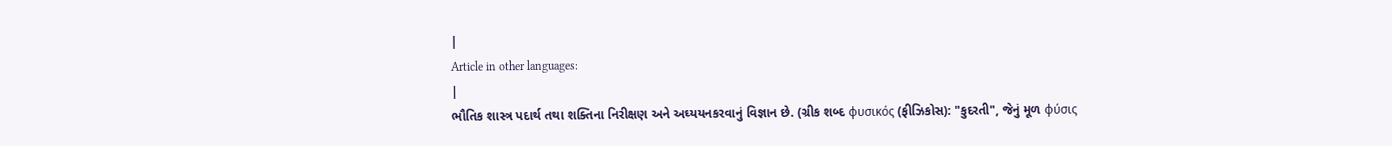|
Article in other languages:
|
ભૌતિક શાસ્ત્ર પદાર્થ તથા શક્તિના નિરીક્ષણ અને અઘ્યયનકરવાનું વિજ્ઞાન છે. (ગ્રીક શબ્દ φυσικός (ફીઝિકોસ): "કુદરતી", જેનું મૂળ φύσις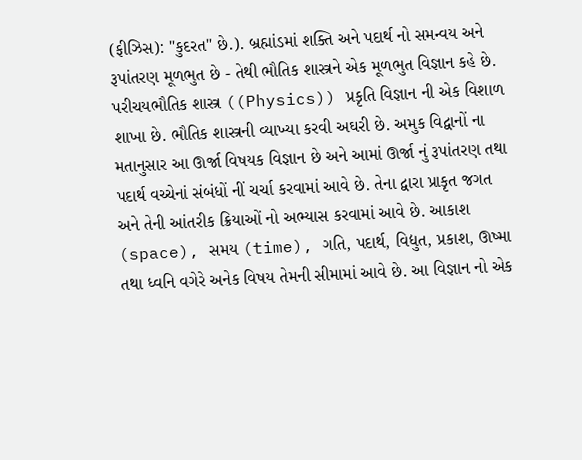(ફીઝિસ): "કુદરત" છે.). બ્રહ્માંડમાં શક્તિ અને પદાર્થ નો સમન્વય અને રૂપાંતરણ મૂળભુત છે - તેથી ભૌતિક શાસ્ત્રને એક મૂળભુત વિજ્ઞાન કહે છે.
પરીચયભૌતિક શાસ્ત્ર ((Physics)) પ્રકૃતિ વિજ્ઞાન ની એક વિશાળ શાખા છે. ભૌતિક શાસ્ત્રની વ્યાખ્યા કરવી અઘરી છે. અમુક વિદ્વાનોં ના મતાનુસાર આ ઊર્જા વિષયક વિજ્ઞાન છે અને આમાં ઊર્જા નું રૂપાંતરણ તથા પદાર્થ વચ્ચેનાં સંબંધોં નીં ચર્ચા કરવામાં આવે છે. તેના દ્વારા પ્રાકૃત જગત અને તેની આંતરીક ક્રિયાઓં નો અભ્યાસ કરવામાં આવે છે. આકાશ (space), સમય (time), ગતિ, પદાર્થ, વિદ્યુત, પ્રકાશ, ઊષ્મા તથા ધ્વનિ વગેરે અનેક વિષય તેમની સીમામાં આવે છે. આ વિજ્ઞાન નો એક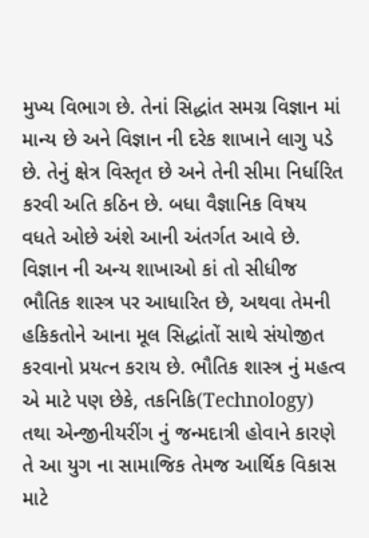મુખ્ય વિભાગ છે. તેનાં સિદ્ધાંત સમગ્ર વિજ્ઞાન માં માન્ય છે અને વિજ્ઞાન ની દરેક શાખાને લાગુ પડે છે. તેનું ક્ષેત્ર વિસ્તૃત છે અને તેની સીમા નિર્ધારિત કરવી અતિ કઠિન છે. બધા વૈજ્ઞાનિક વિષય વધતે ઓછે અંશે આની અંતર્ગત આવે છે. વિજ્ઞાન ની અન્ય શાખાઓ કાં તો સીધીજ ભૌતિક શાસ્ત્ર પર આધારિત છે, અથવા તેમની હકિકતોને આના મૂલ સિદ્ધાંતોં સાથે સંયોજીત કરવાનો પ્રયત્ન કરાય છે. ભૌતિક શાસ્ત્ર નું મહત્વ એ માટે પણ છેકે, તકનિકિ(Technology) તથા એન્જીનીયરીંગ નું જન્મદાત્રી હોવાને કારણે તે આ યુગ ના સામાજિક તેમજ આર્થિક વિકાસ માટે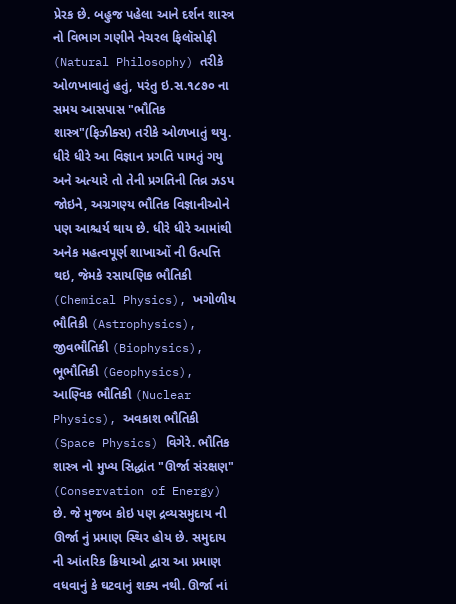પ્રેરક છે. બહુજ પહેલા આને દર્શન શાસ્ત્ર નો વિભાગ ગણીને નેચરલ ફિલૉસોફી (Natural Philosophy) તરીકે ઓળખાવાતું હતું, પરંતુ ઇ.સ.૧૮૭૦ ના સમય આસપાસ "ભૌતિક શાસ્ત્ર"(ફિઝીક્સ) તરીકે ઓળખાતું થયુ. ધીરે ધીરે આ વિજ્ઞાન પ્રગતિ પામતું ગયુ અને અત્યારે તો તેની પ્રગતિની તિવ્ર ઝડપ જોઇને, અગ્રગણ્ય ભૌતિક વિજ્ઞાનીઓને પણ આશ્ચર્ય થાય છે. ધીરે ધીરે આમાંથી અનેક મહત્વપૂર્ણ શાખાઓં ની ઉત્પત્તિ થઇ, જેમકે રસાયણિક ભૌતિકી (Chemical Physics), ખગોળીય ભૌતિકી (Astrophysics), જીવભૌતિકી (Biophysics), ભૂભૌતિકી (Geophysics), આણ્વિક ભૌતિકી (Nuclear Physics), અવકાશ ભૌતિકી (Space Physics) વિગેરે. ભૌતિક શાસ્ત્ર નો મુખ્ય સિદ્ધાંત "ઊર્જા સંરક્ષણ" (Conservation of Energy) છે. જે મુજબ કોઇ પણ દ્રવ્યસમુદાય ની ઊર્જા નું પ્રમાણ સ્થિર હોય છે. સમુદાય ની આંતરિક ક્રિયાઓ દ્વારા આ પ્રમાણ વધવાનું કે ઘટવાનું શક્ય નથી. ઊર્જા નાં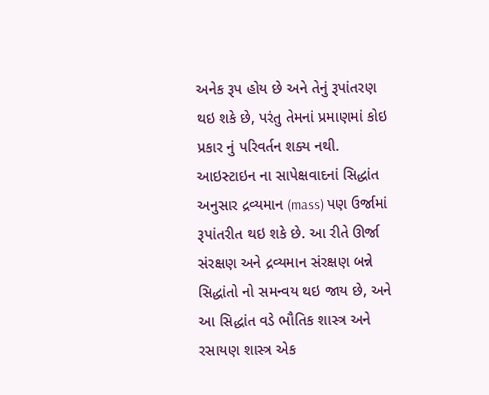અનેક રૂપ હોય છે અને તેનું રૂપાંતરણ થઇ શકે છે, પરંતુ તેમનાં પ્રમાણમાં કોઇ પ્રકાર નું પરિવર્તન શક્ય નથી. આઇસ્ટાઇન ના સાપેક્ષવાદનાં સિદ્ધાંત અનુસાર દ્રવ્યમાન (mass) પણ ઉર્જામાં રૂપાંતરીત થઇ શકે છે. આ રીતે ઊર્જા સંરક્ષણ અને દ્રવ્યમાન સંરક્ષણ બન્ને સિદ્ધાંતો નો સમન્વય થઇ જાય છે, અને આ સિદ્ધાંત વડે ભૌતિક શાસ્ત્ર અને રસાયણ શાસ્ત્ર એક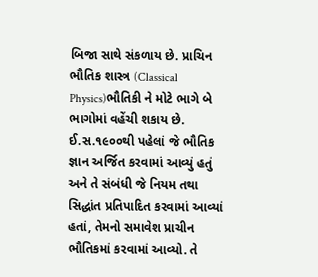બિજા સાથે સંકળાય છે. પ્રાચિન ભૌતિક શાસ્ત્ર (Classical Physics)ભૌતિકી ને મોટે ભાગે બે ભાગોમાં વહેંચી શકાય છે. ઈ.સ.૧૯૦૦થી પહેલાં જે ભૌતિક જ્ઞાન અર્જિત કરવામાં આવ્યું હતું અને તે સંબંધી જે નિયમ તથા સિદ્ધાંત પ્રતિપાદિત કરવામાં આવ્યાં હતાં, તેમનો સમાવેશ પ્રાચીન ભૌતિકમાં કરવામાં આવ્યો. તે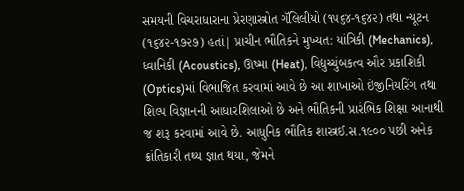સમયની વિચરાધારાના પ્રેરણાસ્ત્રોત ગૅલિલીયો (૧૫૬૪-૧૬૪૨) તથા ન્યૂટન (૧૬૪૨-૧૭૨૭) હતાં| પ્રાચીન ભૌતિકને મુખ્યત: યાંત્રિકી (Mechanics), ધ્વાનિકી (Acoustics), ઊષ્મા (Heat), વિદ્યુચ્ચુંબકત્વ ઔર પ્રકાશિકી (Optics)માં વિભાજિત કરવામાં આવે છે આ શાખાઓ ઇંજીનિયરિંગ તથા શિલ્પ વિજ્ઞાનની આધારશિલાઓ છે અને ભૌતિકની પ્રારંભિક શિક્ષા આનાથી જ શરૂ કરવામાં આવે છે. આધુનિક ભૌતિક શાસ્ત્રઈ.સ.૧૯૦૦ પછી અનેક ક્રાંતિકારી તથ્ય જ્ઞાત થયા, જેમને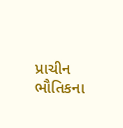પ્રાચીન ભૌતિકના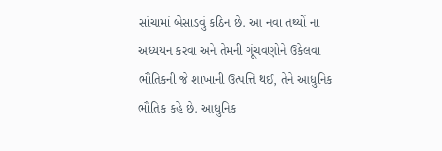સાંચામાં બેસાડવું કઠિન છે. આ નવા તથ્યોં ના અધ્યયન કરવા અને તેમની ગૂંચવણોને ઉકેલવા ભૌતિકની જે શાખાની ઉત્પત્તિ થઈ, તેને આધુનિક ભૌતિક કહે છે. આધુનિક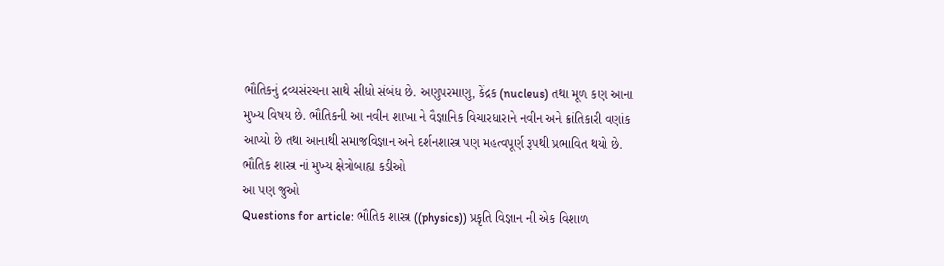ભૌતિકનું દ્રવ્યસંરચના સાથે સીધો સંબંધ છે. અણુપરમાણુ, કેંદ્રક (nucleus) તથા મૂળ કણ આના મુખ્ય વિષય છે. ભૌતિકની આ નવીન શાખા ને વૈજ્ઞાનિક વિચારધારાને નવીન અને ક્રાંતિકારી વણાંક આપ્યો છે તથા આનાથી સમાજવિજ્ઞાન અને દર્શનશાસ્ત્ર પણ મહત્વપૂર્ણ રૂપથી પ્રભાવિત થયો છે. ભૌતિક શાસ્ત્ર નાં મુખ્ય ક્ષેત્રોબાહ્ય કડીઓ
આ પણ જુઓ
Questions for article: ભૌતિક શાસ્ત્ર ((physics)) પ્રકૃતિ વિજ્ઞાન ની એક વિશાળ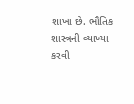શાખા છે. ભૌતિક શાસ્ત્રની વ્યાખ્યા કરવી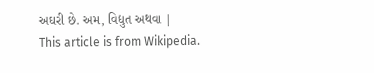અઘરી છે. અમ, વિદ્યુત અથવા |
This article is from Wikipedia.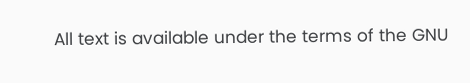All text is available under the terms of the GNU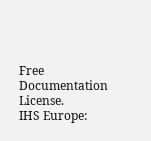Free Documentation License.
IHS Europe: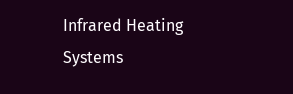Infrared Heating Systems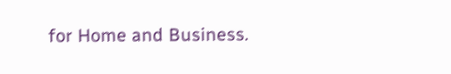for Home and Business.